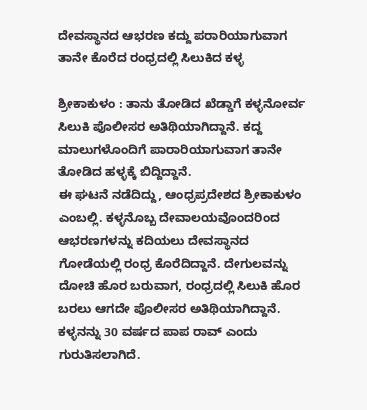ದೇವಸ್ಥಾನದ ಆಭರಣ ಕದ್ದು ಪರಾರಿಯಾಗುವಾಗ ತಾನೇ ಕೊರೆದ ರಂಧ್ರದಲ್ಲಿ ಸಿಲುಕಿದ ಕಳ್ಳ

ಶ್ರೀಕಾಕುಳಂ : ತಾನು ತೋಡಿದ ಖೆಡ್ಡಾಗೆ ಕಳ್ಳನೋರ್ವ ಸಿಲುಕಿ ಪೊಲೀಸರ ಅತಿಥಿಯಾಗಿದ್ದಾನೆ. ಕದ್ದ ಮಾಲುಗಳೊಂದಿಗೆ ಪಾರಾರಿಯಾಗುವಾಗ ತಾನೇ ತೋಡಿದ ಹಳ್ಳಕ್ಕೆ ಬಿದ್ದಿದ್ದಾನೆ.
ಈ ಘಟನೆ ನಡೆದಿದ್ದು, ಆಂಧ್ರಪ್ರದೇಶದ ಶ್ರೀಕಾಕುಳಂ ಎಂಬಲ್ಲಿ. ಕಳ್ಳನೊಬ್ಬ ದೇವಾಲಯವೊಂದರಿಂದ ಆಭರಣಗಳನ್ನು ಕದಿಯಲು ದೇವಸ್ಥಾನದ ಗೋಡೆಯಲ್ಲಿ ರಂಧ್ರ ಕೊರೆದಿದ್ದಾನೆ. ದೇಗುಲವನ್ನು ದೋಚಿ ಹೊರ ಬರುವಾಗ, ರಂಧ್ರದಲ್ಲಿ ಸಿಲುಕಿ ಹೊರ ಬರಲು ಆಗದೇ ಪೊಲೀಸರ ಅತಿಥಿಯಾಗಿದ್ದಾನೆ. ಕಳ್ಳನನ್ನು 30 ವರ್ಷದ ಪಾಪ ರಾವ್ ಎಂದು ಗುರುತಿಸಲಾಗಿದೆ.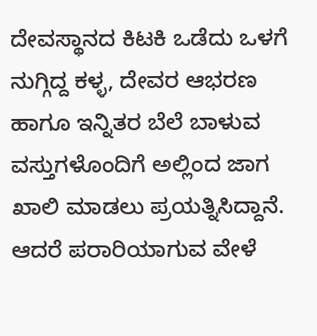ದೇವಸ್ಥಾನದ ಕಿಟಕಿ ಒಡೆದು ಒಳಗೆ ನುಗ್ಗಿದ್ದ ಕಳ್ಳ, ದೇವರ ಆಭರಣ ಹಾಗೂ ಇನ್ನಿತರ ಬೆಲೆ ಬಾಳುವ ವಸ್ತುಗಳೊಂದಿಗೆ ಅಲ್ಲಿಂದ ಜಾಗ ಖಾಲಿ ಮಾಡಲು ಪ್ರಯತ್ನಿಸಿದ್ದಾನೆ. ಆದರೆ ಪರಾರಿಯಾಗುವ ವೇಳೆ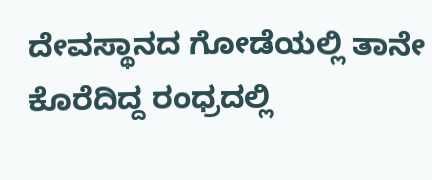ದೇವಸ್ಥಾನದ ಗೋಡೆಯಲ್ಲಿ ತಾನೇ ಕೊರೆದಿದ್ದ ರಂಧ್ರದಲ್ಲಿ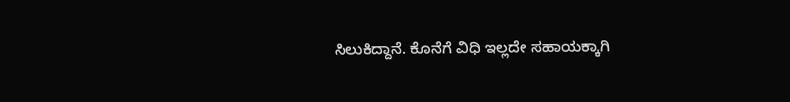ಸಿಲುಕಿದ್ದಾನೆ. ಕೊನೆಗೆ ವಿಧಿ ಇಲ್ಲದೇ ಸಹಾಯಕ್ಕಾಗಿ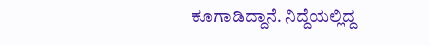ಕೂಗಾಡಿದ್ದಾನೆ. ನಿದ್ದೆಯಲ್ಲಿದ್ದ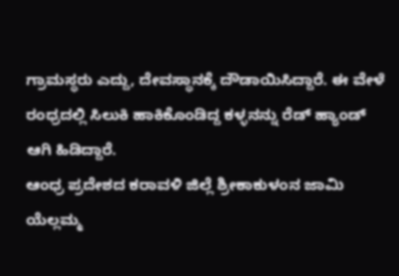ಗ್ರಾಮಸ್ಥರು ಎದ್ದು, ದೇವಸ್ಥಾನಕ್ಕೆ ದೌಡಾಯಿಸಿದ್ದಾರೆ. ಈ ವೇಳೆ ರಂಧ್ರದಲ್ಲಿ ಸಿಲುಕಿ ಹಾಕಿಕೊಂಡಿದ್ದ ಕಳ್ಳನನ್ನು ರೆಡ್‌ ಹ್ಯಾಂಡ್‌ ಆಗಿ ಹಿಡಿದ್ದಾರೆ.
ಆಂಧ್ರ ಪ್ರದೇಶದ ಕರಾವಳಿ ಜಿಲ್ಲೆ ಶ್ರೀಕಾಕುಳಂನ ಜಾಮಿ ಯೆಲ್ಲಮ್ಮ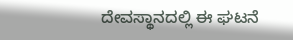ದೇವಸ್ಥಾನದಲ್ಲಿ ಈ ಘಟನೆ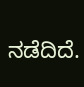ನಡೆದಿದೆ.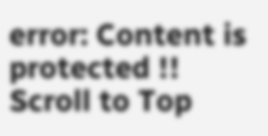error: Content is protected !!
Scroll to Top